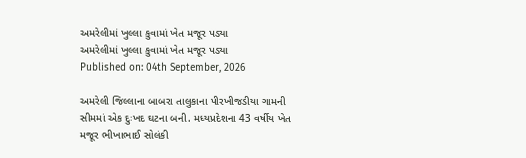અમરેલીમાં ખુલ્લા કુવામાં ખેત મજૂર પડ્યા
અમરેલીમાં ખુલ્લા કુવામાં ખેત મજૂર પડ્યા
Published on: 04th September, 2026

અમરેલી જિલ્લાના બાબરા તાલુકાના પીરખીજડીયા ગામની સીમમાં એક દુઃખદ ઘટના બની. મધ્યપ્રદેશના 43 વર્ષીય ખેત મજૂર ભીખાભાઈ સોલંકી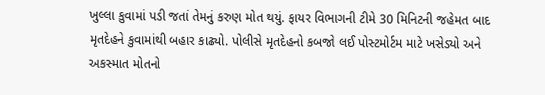ખુલ્લા કુવામાં પડી જતાં તેમનું કરુણ મોત થયું. ફાયર વિભાગની ટીમે 30 મિનિટની જહેમત બાદ મૃતદેહને કુવામાંથી બહાર કાઢ્યો. પોલીસે મૃતદેહનો કબજો લઈ પોસ્ટમોર્ટમ માટે ખસેડ્યો અને અકસ્માત મોતનો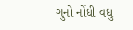ગુનો નોંધી વધુ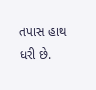તપાસ હાથ ધરી છે.